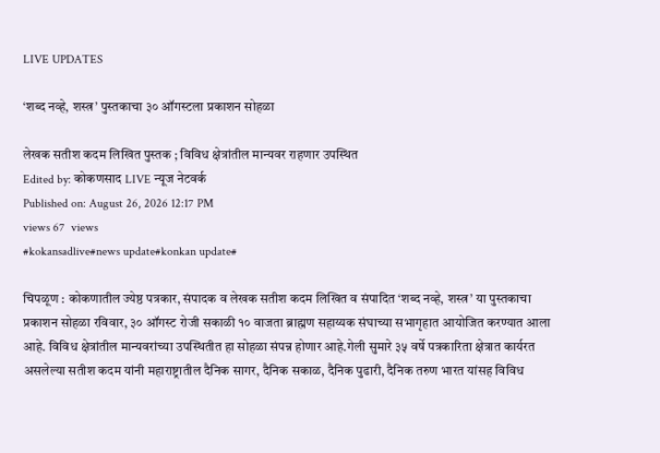LIVE UPDATES

‘शब्द नव्हे, शस्त्र’ पुस्तकाचा ३० ऑगस्टला प्रकाशन सोहळा

लेखक सतीश कदम लिखित पुस्तक ; विविध क्षेत्रांतील मान्यवर राहणार उपस्थित
Edited by: कोकणसाद LIVE न्यूज नेटवर्क
Published on: August 26, 2026 12:17 PM
views 67  views
#kokansadlive#news update#konkan update#

चिपळूण : कोकणातील ज्येष्ठ पत्रकार, संपादक व लेखक सतीश कदम लिखित व संपादित ‘शब्द नव्हे, शस्त्र’ या पुस्तकाचा प्रकाशन सोहळा रविवार, ३० ऑगस्ट रोजी सकाळी १० वाजता ब्राह्मण सहाय्यक संघाच्या सभागृहात आयोजित करण्यात आला आहे. विविध क्षेत्रांतील मान्यवरांच्या उपस्थितीत हा सोहळा संपन्न होणार आहे.गेली सुमारे ३५ वर्षे पत्रकारिता क्षेत्रात कार्यरत असलेल्या सतीश कदम यांनी महाराष्ट्रातील दैनिक सागर, दैनिक सकाळ, दैनिक पुढारी, दैनिक तरुण भारत यांसह विविध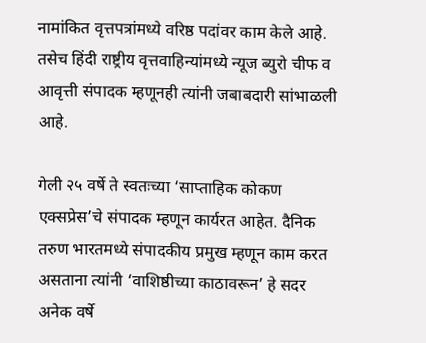नामांकित वृत्तपत्रांमध्ये वरिष्ठ पदांवर काम केले आहे. तसेच हिंदी राष्ट्रीय वृत्तवाहिन्यांमध्ये न्यूज ब्युरो चीफ व आवृत्ती संपादक म्हणूनही त्यांनी जबाबदारी सांभाळली आहे.

गेली २५ वर्षे ते स्वतःच्या ‘साप्ताहिक कोकण एक्सप्रेस’चे संपादक म्हणून कार्यरत आहेत. दैनिक तरुण भारतमध्ये संपादकीय प्रमुख म्हणून काम करत असताना त्यांनी ‘वाशिष्ठीच्या काठावरून’ हे सदर अनेक वर्षे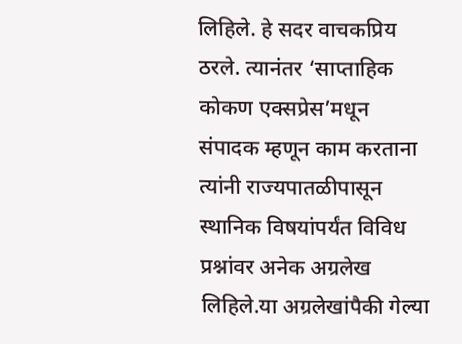लिहिले. हे सदर वाचकप्रिय ठरले. त्यानंतर ‘साप्ताहिक कोकण एक्सप्रेस’मधून संपादक म्हणून काम करताना त्यांनी राज्यपातळीपासून स्थानिक विषयांपर्यंत विविध प्रश्नांवर अनेक अग्रलेख लिहिले.या अग्रलेखांपैकी गेल्या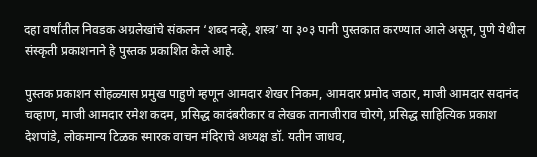दहा वर्षांतील निवडक अग्रलेखांचे संकलन ‘शब्द नव्हे, शस्त्र’ या ३०३ पानी पुस्तकात करण्यात आले असून, पुणे येथील संस्कृती प्रकाशनाने हे पुस्तक प्रकाशित केले आहे.

पुस्तक प्रकाशन सोहळ्यास प्रमुख पाहुणे म्हणून आमदार शेखर निकम, आमदार प्रमोद जठार, माजी आमदार सदानंद चव्हाण, माजी आमदार रमेश कदम, प्रसिद्ध कादंबरीकार व लेखक तानाजीराव चोरगे, प्रसिद्ध साहित्यिक प्रकाश देशपांडे, लोकमान्य टिळक स्मारक वाचन मंदिराचे अध्यक्ष डॉ. यतीन जाधव,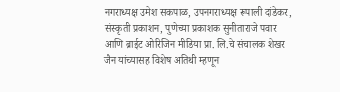नगराध्यक्ष उमेश सकपाळ, उपनगराध्यक्ष रूपाली दांडेकर, संस्कृती प्रकाशन, पुणेच्या प्रकाशक सुनीताराजे पवार आणि ब्राईट ओरिजिन मीडिया प्रा. लि.चे संचालक शेखर जैन यांच्यासह विशेष अतिथी म्हणून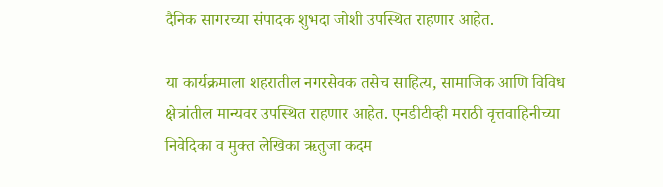दैनिक सागरच्या संपादक शुभदा जोशी उपस्थित राहणार आहेत.

या कार्यक्रमाला शहरातील नगरसेवक तसेच साहित्य, सामाजिक आणि विविध क्षेत्रांतील मान्यवर उपस्थित राहणार आहेत. एनडीटीव्ही मराठी वृत्तवाहिनीच्या निवेदिका व मुक्त लेखिका ऋतुजा कदम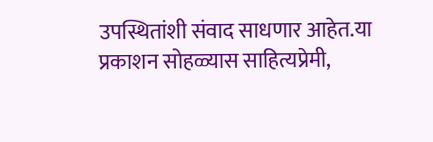उपस्थितांशी संवाद साधणार आहेत.या प्रकाशन सोहळ्यास साहित्यप्रेमी,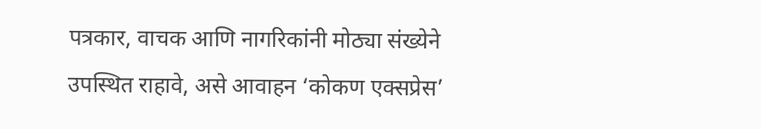पत्रकार, वाचक आणि नागरिकांनी मोठ्या संख्येने उपस्थित राहावे, असे आवाहन ‘कोकण एक्सप्रेस’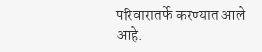परिवारातर्फे करण्यात आले आहे.